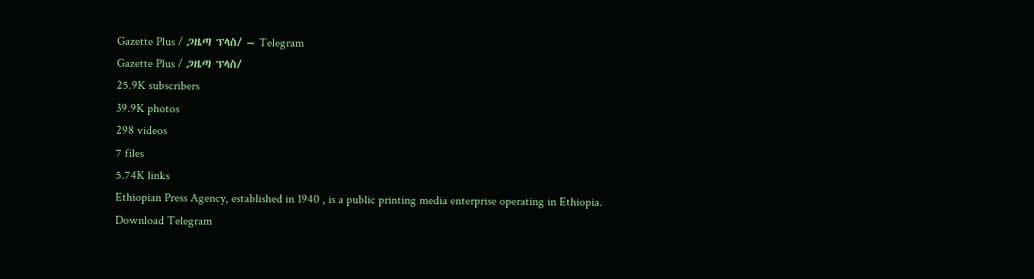Gazette Plus / ጋዜጣ ፕላስ/ – Telegram
Gazette Plus / ጋዜጣ ፕላስ/
25.9K subscribers
39.9K photos
298 videos
7 files
5.74K links
Ethiopian Press Agency, established in 1940 , is a public printing media enterprise operating in Ethiopia.
Download Telegram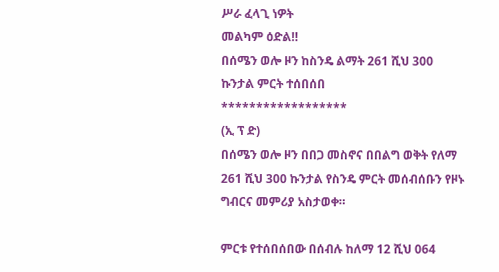ሥራ ፈላጊ ነዎት
መልካም ዕድል‼
በሰሜን ወሎ ዞን ከስንዴ ልማት 261 ሺህ 300 ኩንታል ምርት ተሰበሰበ
******************
(ኢ ፕ ድ)
በሰሜን ወሎ ዞን በበጋ መስኖና በበልግ ወቅት የለማ 261 ሺህ 300 ኩንታል የስንዴ ምርት መሰብሰቡን የዞኑ ግብርና መምሪያ አስታወቀ።

ምርቱ የተሰበሰበው በሰብሉ ከለማ 12 ሺህ 064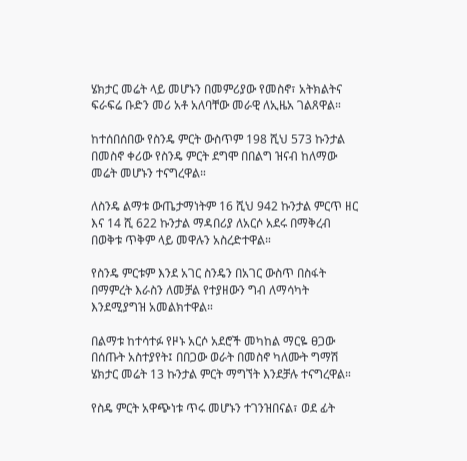ሄክታር መሬት ላይ መሆኑን በመምሪያው የመስኖ፣ አትክልትና ፍራፍሬ ቡድን መሪ አቶ አለባቸው መራዊ ለኢዜአ ገልጸዋል።

ከተሰበሰበው የስንዴ ምርት ውስጥም 198 ሺህ 573 ኩንታል በመስኖ ቀሪው የስንዴ ምርት ደግሞ በበልግ ዝናብ ከለማው መሬት መሆኑን ተናግረዋል።

ለስንዴ ልማቱ ውጤታማነትም 16 ሺህ 942 ኩንታል ምርጥ ዘር እና 14 ሺ 622 ኩንታል ማዳበሪያ ለአርሶ አደሩ በማቅረብ በወቅቱ ጥቅም ላይ መዋሉን አስረድተዋል።

የስንዴ ምርቱም እንደ አገር ስንዴን በአገር ውስጥ በስፋት በማምረት እራስን ለመቻል የተያዘውን ግብ ለማሳካት እንደሚያግዝ አመልክተዋል።

በልማቱ ከተሳተፉ የዞኑ አርሶ አደሮች መካከል ማርዬ ፀጋው በሰጡት አስተያየት፤ በበጋው ወራት በመስኖ ካለሙት ግማሽ ሄክታር መሬት 13 ኩንታል ምርት ማግኘት እንደቻሉ ተናግረዋል።

የስዴ ምርት አዋጭነቱ ጥሩ መሆኑን ተገንዝበናል፣ ወደ ፊት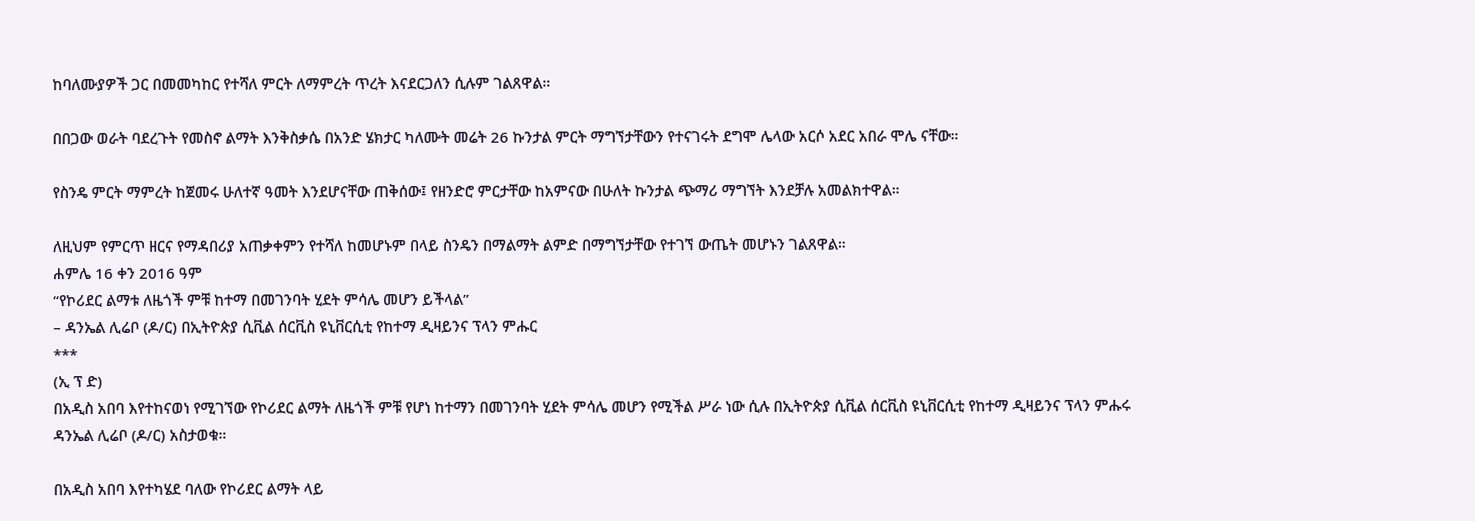ከባለሙያዎች ጋር በመመካከር የተሻለ ምርት ለማምረት ጥረት እናደርጋለን ሲሉም ገልጸዋል።

በበጋው ወራት ባደረጉት የመስኖ ልማት እንቅስቃሴ በአንድ ሄክታር ካለሙት መሬት 26 ኩንታል ምርት ማግኘታቸውን የተናገሩት ደግሞ ሌላው አርሶ አደር አበራ ሞሌ ናቸው።

የስንዴ ምርት ማምረት ከጀመሩ ሁለተኛ ዓመት እንደሆናቸው ጠቅሰው፤ የዘንድሮ ምርታቸው ከአምናው በሁለት ኩንታል ጭማሪ ማግኘት እንደቻሉ አመልክተዋል።

ለዚህም የምርጥ ዘርና የማዳበሪያ አጠቃቀምን የተሻለ ከመሆኑም በላይ ስንዴን በማልማት ልምድ በማግኘታቸው የተገኘ ውጤት መሆኑን ገልጸዋል።
ሐምሌ 16 ቀን 2016 ዓም
“የኮሪደር ልማቱ ለዜጎች ምቹ ከተማ በመገንባት ሂደት ምሳሌ መሆን ይችላል”
– ዳንኤል ሊሬቦ (ዶ/ር) በኢትዮጵያ ሲቪል ሰርቪስ ዩኒቨርሲቲ የከተማ ዲዛይንና ፕላን ምሑር
***
(ኢ ፕ ድ)
በአዲስ አበባ እየተከናወነ የሚገኘው የኮሪደር ልማት ለዜጎች ምቹ የሆነ ከተማን በመገንባት ሂደት ምሳሌ መሆን የሚችል ሥራ ነው ሲሉ በኢትዮጵያ ሲቪል ሰርቪስ ዩኒቨርሲቲ የከተማ ዲዛይንና ፕላን ምሑሩ ዳንኤል ሊሬቦ (ዶ/ር) አስታወቁ።

በአዲስ አበባ እየተካሄደ ባለው የኮሪደር ልማት ላይ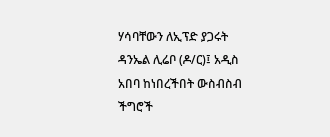ሃሳባቸውን ለኢፕድ ያጋሩት ዳንኤል ሊሬቦ (ዶ/ር)፤ አዲስ አበባ ከነበረችበት ውስብስብ ችግሮች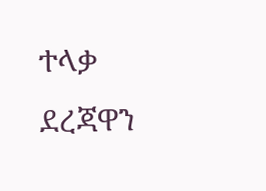ተላቃ ደረጃዋን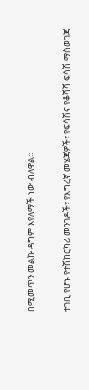በሚመጥን መልኩ ዳግም እየለማች ነው ብለዋል።

ተገቢ የሆኑ የተሽከርካሪ መንገዶች፣ የእግረኛ መሄጃዎች፣ የፍሳሽና የቆሻሻ ፍሳሽ ማስወገጃ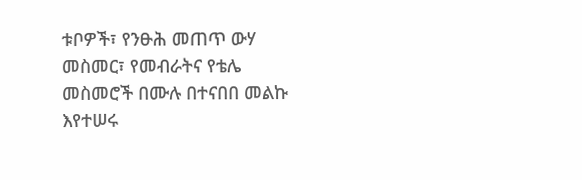ቱቦዎች፣ የንፁሕ መጠጥ ውሃ መስመር፣ የመብራትና የቴሌ መስመሮች በሙሉ በተናበበ መልኩ እየተሠሩ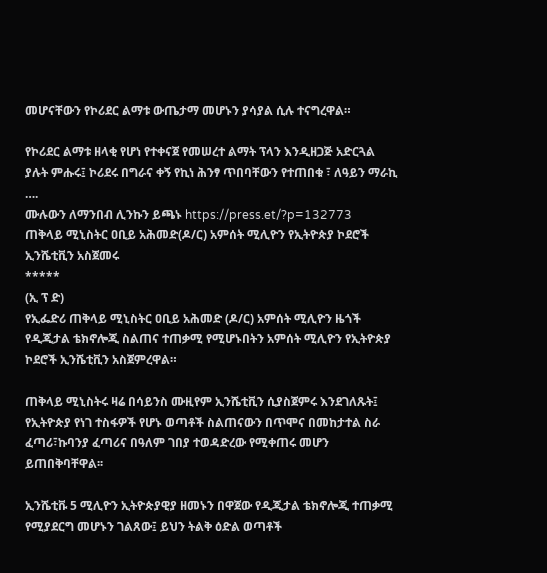መሆናቸውን የኮሪደር ልማቱ ውጤታማ መሆኑን ያሳያል ሲሉ ተናግረዋል።

የኮሪደር ልማቱ ዘላቂ የሆነ የተቀናጀ የመሠረተ ልማት ፕላን እንዲዘጋጅ አድርጓል ያሉት ምሑሩ፤ ኮሪደሩ በግራና ቀኝ የኪነ ሕንፃ ጥበባቸውን የተጠበቁ ፣ ለዓይን ማራኪ ….
ሙሉውን ለማንበብ ሊንኩን ይጫኑ https://press.et/?p=132773
ጠቅላይ ሚኒስትር ዐቢይ አሕመድ(ዶ/ር) አምሰት ሚሊዮን የኢትዮጵያ ኮደሮች ኢንሼቲቪን አስጀመሩ
*****
(ኢ ፕ ድ)
የኢፌድሪ ጠቅላይ ሚኒስትር ዐቢይ አሕመድ (ዶ/ር) አምሰት ሚሊዮን ዜጎች የዲጂታል ቴክኖሎጂ ስልጠና ተጠቃሚ የሚሆኑበትን አምሰት ሚሊዮን የኢትዮጵያ ኮደሮች ኢንሼቲቪን አስጀምረዋል።

ጠቅላይ ሚኒስትሩ ዛሬ በሳይንስ ሙዚየም ኢንሼቲቪን ሲያስጀምሩ እንደገለጹት፤ የኢትዮጵያ የነገ ተስፋዎች የሆኑ ወጣቶች ስልጠናውን በጥሞና በመከታተል ስራ ፈጣሪ፣ኩባንያ ፈጣሪና በዓለም ገበያ ተወዳድረው የሚቀጠሩ መሆን ይጠበቅባቸዋል፡፡

ኢንሼቲቩ 5 ሚሊዮን ኢትዮጵያዊያ ዘመኑን በዋጀው የዲጂታል ቴክኖሎጂ ተጠቃሚ የሚያደርግ መሆኑን ገልጸው፤ ይህን ትልቅ ዕድል ወጣቶች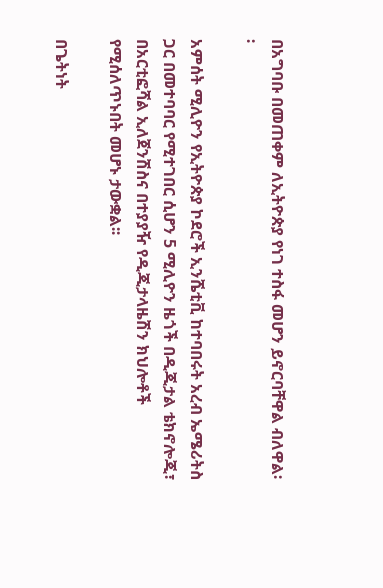በአግባቡ በመጠቀም ለኢትዮጵያ የነገ ተስፋ መሆን ይኖርባቸዋል ብለዋል፡፡

አምሰት ሚሊዮን የኢትዮጵያ ኮደሮች ኢንሼቲቪ ከተባበሩት አረብ ኤሜሪትስ ጋር በመተባባር የሚተገበር ሲሆን 5 ሚሊዮን ዜጎች በዲጂታል ቴክኖሎጂ፣ በአርቲፎሻል ኢለጀንሽስና በተያያዥ የዲጂታላዜሽን ክህሎቶች የሚሰለጥኑበት መሆኑ ታውቋል፡፡

በጌትነት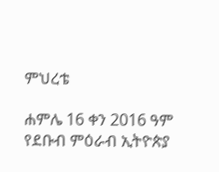ምህረቴ

ሐምሌ 16 ቀን 2016 ዓም
የደቡብ ምዕራብ ኢትዮጵያ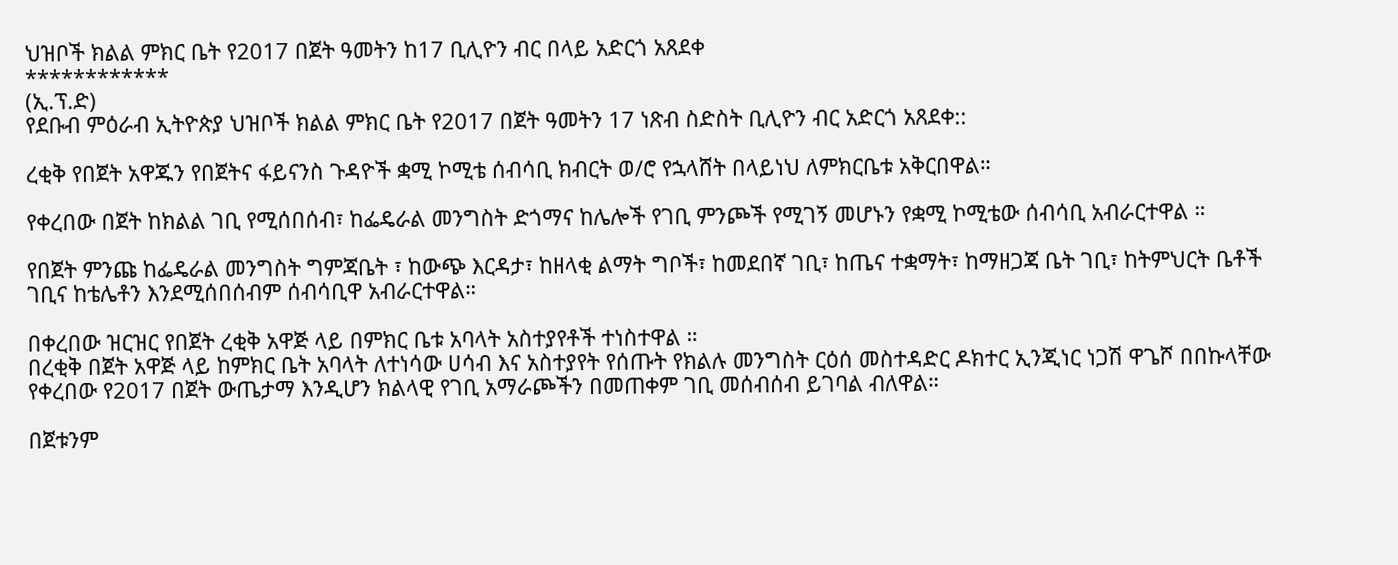ህዝቦች ክልል ምክር ቤት የ2017 በጀት ዓመትን ከ17 ቢሊዮን ብር በላይ አድርጎ አጸደቀ
************
(ኢ.ፕ.ድ)
የደቡብ ምዕራብ ኢትዮጵያ ህዝቦች ክልል ምክር ቤት የ2017 በጀት ዓመትን 17 ነጽብ ስድስት ቢሊዮን ብር አድርጎ አጸደቀ::

ረቂቅ የበጀት አዋጁን የበጀትና ፋይናንስ ጉዳዮች ቋሚ ኮሚቴ ሰብሳቢ ክብርት ወ/ሮ የኋላሸት በላይነህ ለምክርቤቱ አቅርበዋል።

የቀረበው በጀት ከክልል ገቢ የሚሰበሰብ፣ ከፌዴራል መንግስት ድጎማና ከሌሎች የገቢ ምንጮች የሚገኝ መሆኑን የቋሚ ኮሚቴው ሰብሳቢ አብራርተዋል ።

የበጀት ምንጩ ከፌዴራል መንግስት ግምጃቤት ፣ ከውጭ እርዳታ፣ ከዘላቂ ልማት ግቦች፣ ከመደበኛ ገቢ፣ ከጤና ተቋማት፣ ከማዘጋጃ ቤት ገቢ፣ ከትምህርት ቤቶች ገቢና ከቴሌቶን እንደሚሰበሰብም ሰብሳቢዋ አብራርተዋል።

በቀረበው ዝርዝር የበጀት ረቂቅ አዋጅ ላይ በምክር ቤቱ አባላት አስተያየቶች ተነስተዋል ።
በረቂቅ በጀት አዋጅ ላይ ከምክር ቤት አባላት ለተነሳው ሀሳብ እና አስተያየት የሰጡት የክልሉ መንግስት ርዕሰ መስተዳድር ዶክተር ኢንጂነር ነጋሽ ዋጌሾ በበኩላቸው የቀረበው የ2017 በጀት ውጤታማ እንዲሆን ክልላዊ የገቢ አማራጮችን በመጠቀም ገቢ መሰብሰብ ይገባል ብለዋል።

በጀቱንም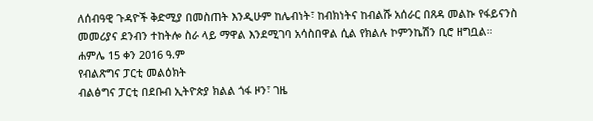ለሰብዓዊ ጉዳዮች ቅድሚያ በመስጠት እንዲሁም ከሌብነት፣ ከብክነትና ከብልሹ አሰራር በጸዳ መልኩ የፋይናንስ መመሪያና ደንብን ተከትሎ ስራ ላይ ማዋል እንደሚገባ አሳስበዋል ሲል የክልሉ ኮምንኬሽን ቢሮ ዘግቧል።
ሐምሌ 15 ቀን 2016 ዓ.ም
የብልጽግና ፓርቲ መልዕክት
ብልፅግና ፓርቲ በደቡብ ኢትዮጵያ ክልል ጎፋ ዞን፣ ገዜ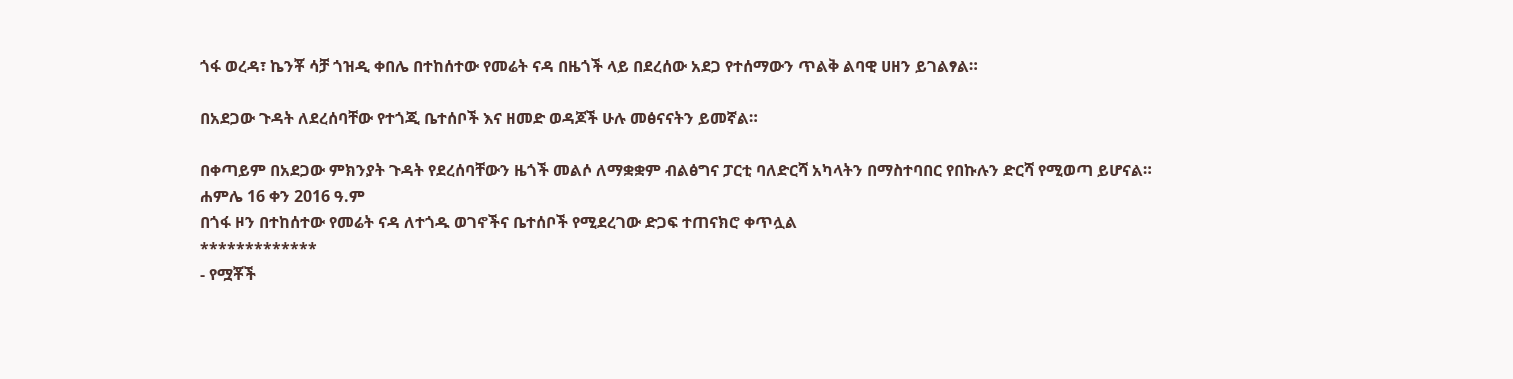ጎፋ ወረዳ፣ ኬንቾ ሳቻ ጎዝዲ ቀበሌ በተከሰተው የመሬት ናዳ በዜጎች ላይ በደረሰው አደጋ የተሰማውን ጥልቅ ልባዊ ሀዘን ይገልፃል።

በአደጋው ጉዳት ለደረሰባቸው የተጎጂ ቤተሰቦች እና ዘመድ ወዳጆች ሁሉ መፅናናትን ይመኛል።

በቀጣይም በአደጋው ምክንያት ጉዳት የደረሰባቸውን ዜጎች መልሶ ለማቋቋም ብልፅግና ፓርቲ ባለድርሻ አካላትን በማስተባበር የበኩሉን ድርሻ የሚወጣ ይሆናል።
ሐምሌ 16 ቀን 2016 ዓ.ም
በጎፋ ዞን በተከሰተው የመሬት ናዳ ለተጎዱ ወገኖችና ቤተሰቦች የሚደረገው ድጋፍ ተጠናክሮ ቀጥሏል
*************
- የሟቾች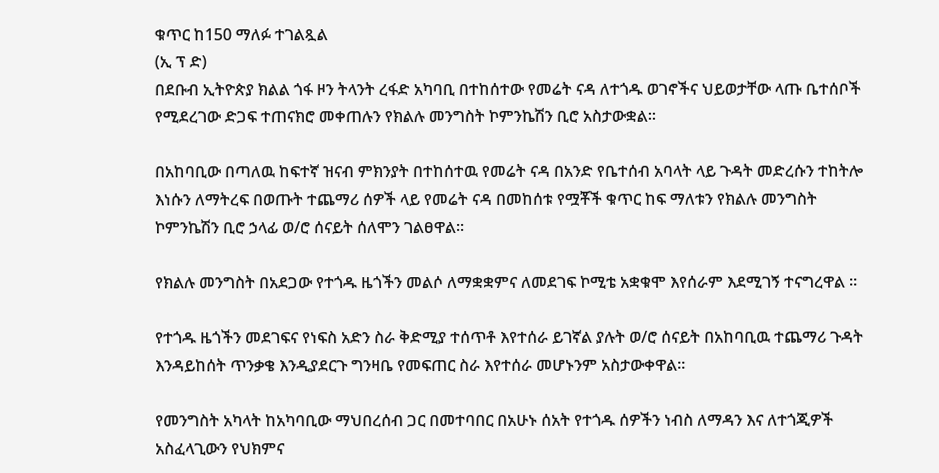ቁጥር ከ150 ማለፉ ተገልጿል
(ኢ ፕ ድ)
በደቡብ ኢትዮጵያ ክልል ጎፋ ዞን ትላንት ረፋድ አካባቢ በተከሰተው የመሬት ናዳ ለተጎዱ ወገኖችና ህይወታቸው ላጡ ቤተሰቦች የሚደረገው ድጋፍ ተጠናክሮ መቀጠሉን የክልሉ መንግስት ኮምንኬሽን ቢሮ አስታውቋል፡፡

በአከባቢው በጣለዉ ከፍተኛ ዝናብ ምክንያት በተከሰተዉ የመሬት ናዳ በአንድ የቤተሰብ አባላት ላይ ጉዳት መድረሱን ተከትሎ እነሱን ለማትረፍ በወጡት ተጨማሪ ሰዎች ላይ የመሬት ናዳ በመከሰቱ የሟቾች ቁጥር ከፍ ማለቱን የክልሉ መንግስት ኮምንኬሽን ቢሮ ኃላፊ ወ/ሮ ሰናይት ሰለሞን ገልፀዋል፡፡

የክልሉ መንግስት በአደጋው የተጎዱ ዜጎችን መልሶ ለማቋቋምና ለመደገፍ ኮሚቴ አቋቁሞ እየሰራም እደሚገኝ ተናግረዋል ።

የተጎዱ ዜጎችን መደገፍና የነፍስ አድን ስራ ቅድሚያ ተሰጥቶ እየተሰራ ይገኛል ያሉት ወ/ሮ ሰናይት በአከባቢዉ ተጨማሪ ጉዳት እንዳይከሰት ጥንቃቄ እንዲያደርጉ ግንዛቤ የመፍጠር ስራ እየተሰራ መሆኑንም አስታውቀዋል።

የመንግስት አካላት ከአካባቢው ማህበረሰብ ጋር በመተባበር በአሁኑ ሰአት የተጎዱ ሰዎችን ነብስ ለማዳን እና ለተጎጂዎች አስፈላጊውን የህክምና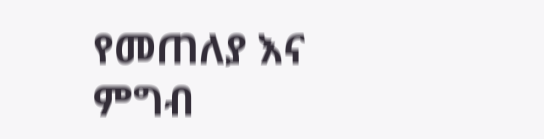የመጠለያ እና ምግብ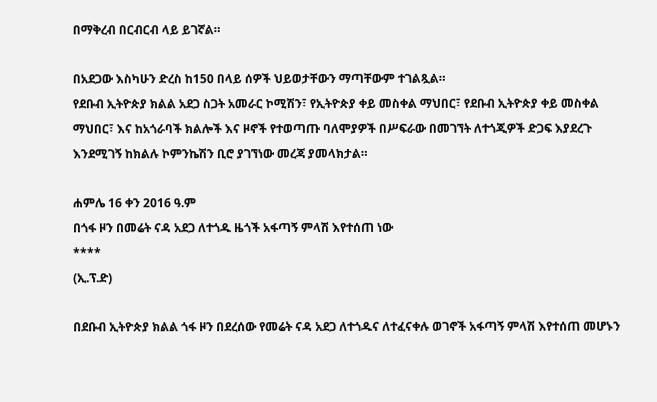በማቅረብ በርብርብ ላይ ይገኛል።

በአደጋው እስካሁን ድረስ ከ150 በላይ ሰዎች ህይወታቸውን ማጣቸውም ተገልጿል።
የደቡብ ኢትዮጵያ ክልል አደጋ ስጋት አመራር ኮሚሽን፣ የኢትዮጵያ ቀይ መስቀል ማህበር፣ የደቡብ ኢትዮጵያ ቀይ መስቀል ማህበር፣ እና ከአጎራባች ክልሎች እና ዞኖች የተወጣጡ ባለሞያዎች በሥፍራው በመገኘት ለተጎጂዎች ድጋፍ እያደረጉ እንደሚገኝ ከክልሉ ኮምንኬሽን ቢሮ ያገኘነው መረጃ ያመላክታል።

ሐምሌ 16 ቀን 2016 ዓ.ም
በጎፋ ዞን በመሬት ናዳ አደጋ ለተጎዱ ዜጎች አፋጣኝ ምላሽ እየተሰጠ ነው
****
(ኢ.ፕ.ድ)

በደቡብ ኢትዮጵያ ክልል ጎፋ ዞን በደረሰው የመሬት ናዳ አደጋ ለተጎዱና ለተፈናቀሉ ወገኖች አፋጣኝ ምላሽ እየተሰጠ መሆኑን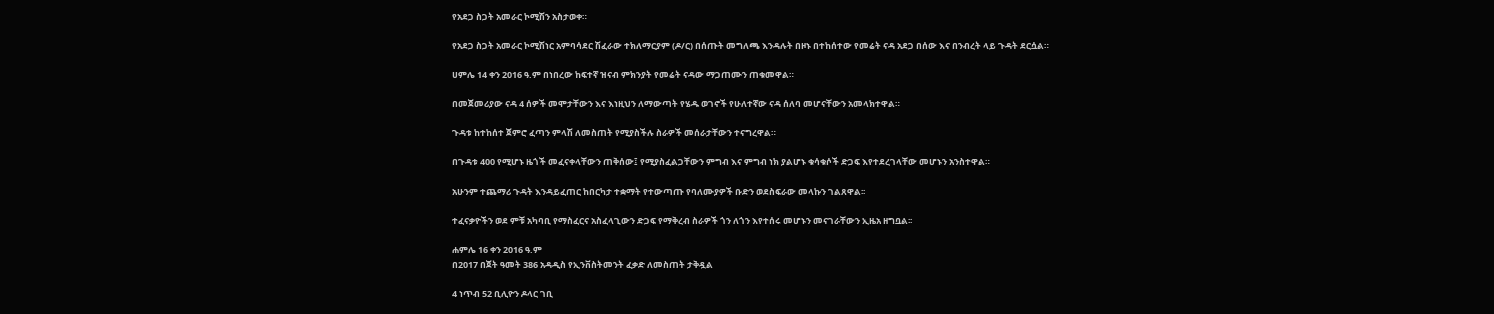የአደጋ ስጋት አመራር ኮሚሽን አስታወቀ።

የአደጋ ስጋት አመራር ኮሚሽነር አምባሳደር ሽፈራው ተክለማርያም (ዶ/ር) በሰጡት መግለጫ እንዳሉት በዞኑ በተከሰተው የመሬት ናዳ አደጋ በሰው እና በንብረት ላይ ጉዳት ደርሷል።

ሀምሌ 14 ቀን 2016 ዓ.ም በነበረው ከፍተኛ ዝናብ ምክንያት የመሬት ናዳው ማጋጠሙን ጠቁመዋል።

በመጀመሪያው ናዳ 4 ሰዎች መሞታቸውን እና እነዚህን ለማውጣት የሄዱ ወገኖች የሁለተኛው ናዳ ሰለባ መሆናቸውን አመላክተዋል።

ጉዳቱ ከተከሰተ ጀምሮ ፈጣን ምላሽ ለመስጠት የሚያስችሉ ስራዎች መሰራታቸውን ተናግረዋል።

በጉዳቱ 400 የሚሆኑ ዜጎች መፈናቀላቸውን ጠቅሰው፤ የሚያስፈልጋቸውን ምግብ እና ምግብ ነክ ያልሆኑ ቁሳቁሶች ድጋፍ እየተደረገላቸው መሆኑን አንስተዋል።

አሁንም ተጨማሪ ጉዳት እንዳይፈጠር ከበርካታ ተቋማት የተውጣጡ የባለሙያዎች ቡድን ወደስፍራው መላኩን ገልጸዋል፡፡

ተፈናቃዮችን ወደ ምቹ አካባቢ የማስፈርና አስፈላጊውን ድጋፍ የማቅረብ ስራዎች ጎን ለጎን እየተሰሩ መሆኑን መናገራቸውን ኢዜአ ዘግቧል፡፡

ሐምሌ 16 ቀን 2016 ዓ.ም
በ2017 በጀት ዓመት 386 አዳዲስ የኢንቨስትመንት ፈቃድ ለመስጠት ታቅዷል

4 ነጥብ 52 ቢሊዮን ዶላር ገቢ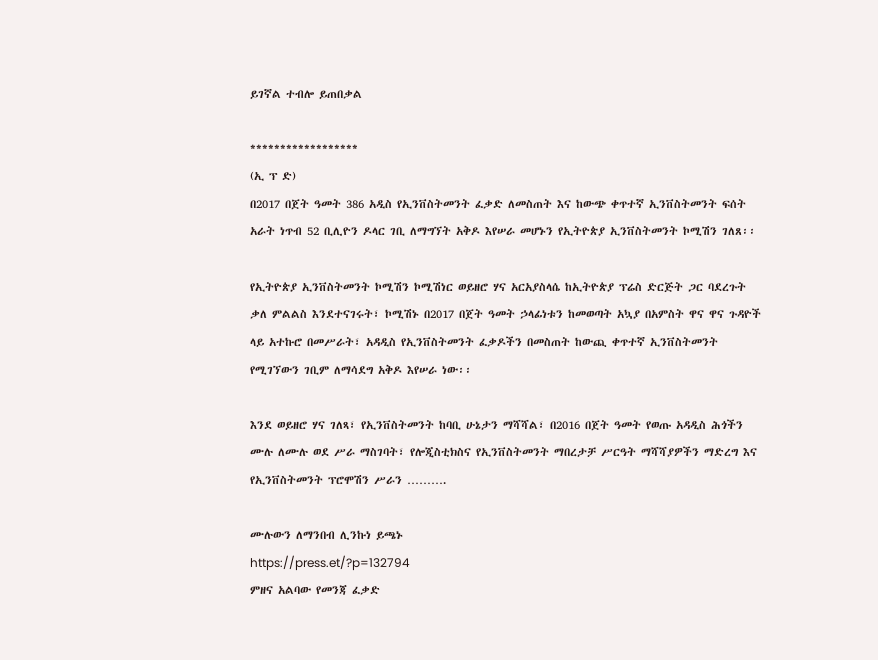ይገኛል ተብሎ ይጠበቃል

******************
(ኢ ፕ ድ)
በ2017 በጀት ዓመት 386 አዲስ የኢንቨስትመንት ፈቃድ ለመስጠት እና ከውጭ ቀጥተኛ ኢንቨስትመንት ፍሰት አራት ነጥብ 52 ቢሊዮን ዶላር ገቢ ለማግኘት አቅዶ እየሠራ መሆኑን የኢትዮጵያ ኢንቨስትመንት ኮሚሽን ገለጸ፡፡

የኢትዮጵያ ኢንቨስትመንት ኮሚሽን ኮሚሽነር ወይዘሮ ሃና አርአያስላሴ ከኢትዮጵያ ፕሬስ ድርጅት ጋር ባደረጉት ቃለ ምልልስ እንደተናገሩት፣ ኮሚሽኑ በ2017 በጀት ዓመት ኃላፊነቱን ከመወጣት አኳያ በአምስት ዋና ዋና ጉዳዮች ላይ አተኩሮ በመሥራት፣ አዳዲስ የኢንቨስትመንት ፈቃዶችን በመስጠት ከውጪ ቀጥተኛ ኢንቨስትመንት የሚገኘውን ገቢም ለማሳደግ አቅዶ እየሠራ ነው፡፡

እንደ ወይዘሮ ሃና ገለጻ፣ የኢንቨስትመንት ከባቢ ሁኔታን ማሻሻል፣ በ2016 በጀት ዓመት የወጡ አዳዲስ ሕጎችን ሙሉ ለሙሉ ወደ ሥራ ማስገባት፣ የሎጂስቲክስና የኢንቨስትመንት ማበረታቻ ሥርዓት ማሻሻያዎችን ማድረግ እና የኢንቨስትመንት ፕሮሞሽን ሥራን ……….

ሙሉውን ለማንበብ ሊንኩነ ይጫኑ
https://press.et/?p=132794
ምዘና አልባው የመንጃ ፈቃድ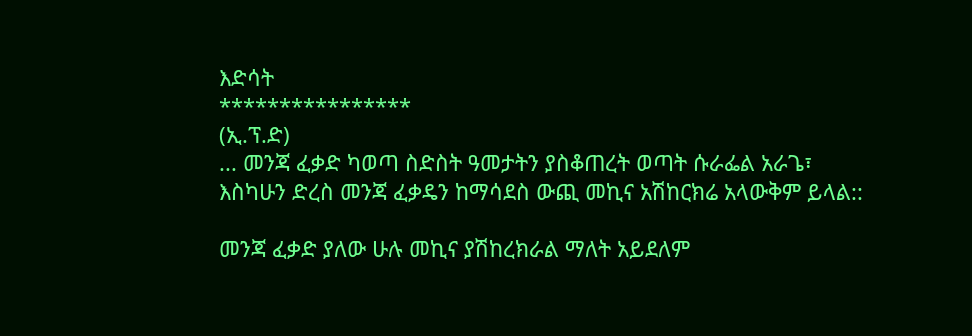እድሳት
****************
(ኢ.ፕ.ድ)
... መንጃ ፈቃድ ካወጣ ስድስት ዓመታትን ያስቆጠረት ወጣት ሱራፌል አራጌ፣ እስካሁን ድረስ መንጃ ፈቃዴን ከማሳደስ ውጪ መኪና አሽከርክሬ አላውቅም ይላል::

መንጃ ፈቃድ ያለው ሁሉ መኪና ያሽከረክራል ማለት አይደለም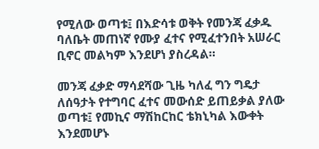የሚለው ወጣቱ፤ በእድሳቱ ወቅት የመንጃ ፈቃዱ ባለቤት መጠነኛ የሙያ ፈተና የሚፈተንበት አሠራር ቢኖር መልካም እንደሆነ ያስረዳል።

መንጃ ፈቃድ ማሳደሻው ጊዜ ካለፈ ግን ግዴታ ለሰዓታት የተግባር ፈተና መውሰድ ይጠይቃል ያለው ወጣቱ፤ የመኪና ማሽከርከር ቴክኒካል እውቀት እንደመሆኑ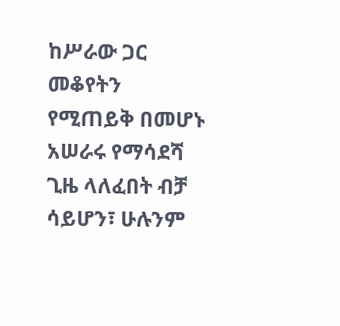ከሥራው ጋር መቆየትን የሚጠይቅ በመሆኑ አሠራሩ የማሳደሻ ጊዜ ላለፈበት ብቻ ሳይሆን፣ ሁሉንም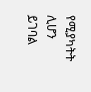የሚያካትት ሊሆን ይገባል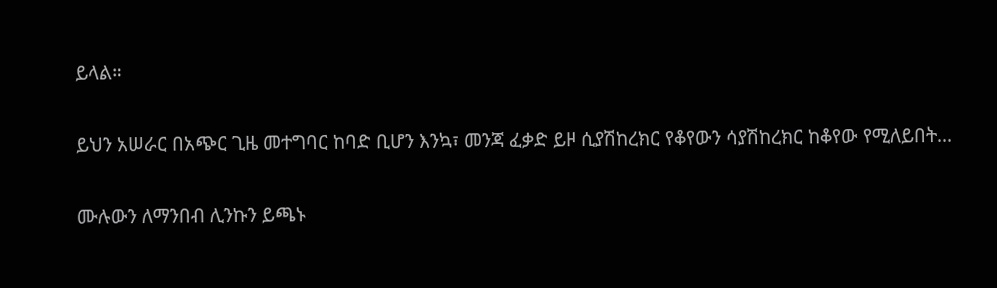ይላል።

ይህን አሠራር በአጭር ጊዜ መተግባር ከባድ ቢሆን እንኳ፣ መንጃ ፈቃድ ይዞ ሲያሽከረክር የቆየውን ሳያሽከረክር ከቆየው የሚለይበት...

ሙሉውን ለማንበብ ሊንኩን ይጫኑ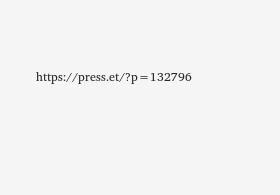https://press.et/?p=132796